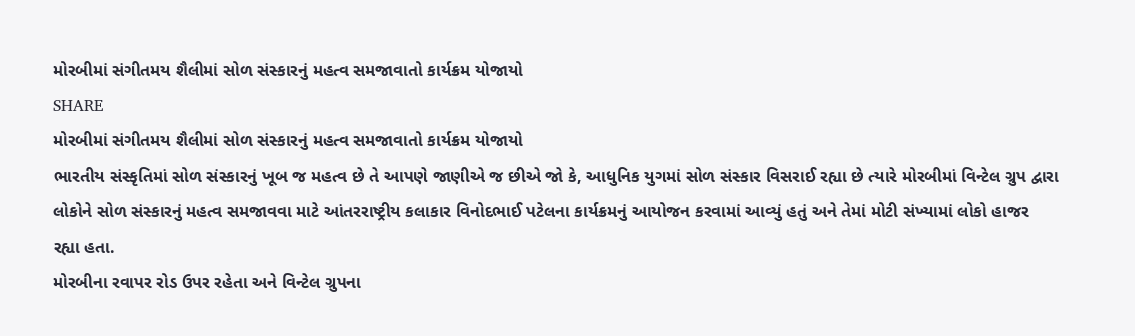મોરબીમાં સંગીતમય શૈલીમાં સોળ સંસ્કારનું મહત્વ સમજાવાતો કાર્યક્રમ યોજાયો
SHARE
મોરબીમાં સંગીતમય શૈલીમાં સોળ સંસ્કારનું મહત્વ સમજાવાતો કાર્યક્રમ યોજાયો
ભારતીય સંસ્કૃતિમાં સોળ સંસ્કારનું ખૂબ જ મહત્વ છે તે આપણે જાણીએ જ છીએ જો કે, આધુનિક યુગમાં સોળ સંસ્કાર વિસરાઈ રહ્યા છે ત્યારે મોરબીમાં વિન્ટેલ ગ્રુપ દ્વારા લોકોને સોળ સંસ્કારનું મહત્વ સમજાવવા માટે આંતરરાષ્ટ્રીય કલાકાર વિનોદભાઈ પટેલના કાર્યક્રમનું આયોજન કરવામાં આવ્યું હતું અને તેમાં મોટી સંખ્યામાં લોકો હાજર રહ્યા હતા.
મોરબીના રવાપર રોડ ઉપર રહેતા અને વિન્ટેલ ગ્રુપના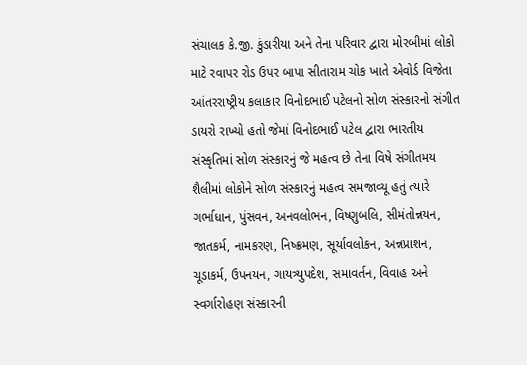સંચાલક કે.જી. કુંડારીયા અને તેના પરિવાર દ્વારા મોરબીમાં લોકો માટે રવાપર રોડ ઉપર બાપા સીતારામ ચોક ખાતે એવોર્ડ વિજેતા આંતરરાષ્ટ્રીય કલાકાર વિનોદભાઈ પટેલનો સોળ સંસ્કારનો સંગીત ડાયરો રાખ્યો હતો જેમાં વિનોદભાઈ પટેલ દ્વારા ભારતીય સંસ્કૃતિમાં સોળ સંસ્કારનું જે મહત્વ છે તેના વિષે સંગીતમય શૈલીમાં લોકોને સોળ સંસ્કારનું મહત્વ સમજાવ્યૂ હતું ત્યારે ગર્ભાધાન, પુંસવન, અનવલોભન, વિષ્ણુબલિ, સીમંતોન્નયન, જાતકર્મ, નામકરણ, નિષ્ક્રમણ, સૂર્યાવલોકન, અન્નપ્રાશન, ચૂડાકર્મ, ઉપનયન, ગાયત્ર્યુપદેશ, સમાવર્તન, વિવાહ અને સ્વર્ગારોહણ સંસ્કારની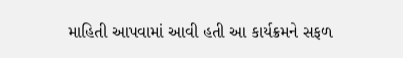માહિતી આપવામાં આવી હતી આ કાર્યક્રમને સફળ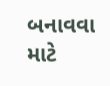બનાવવા માટે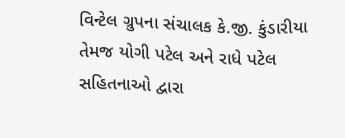વિન્ટેલ ગ્રુપના સંચાલક કે.જી. કુંડારીયા તેમજ યોગી પટેલ અને રાધે પટેલ સહિતનાઓ દ્વારા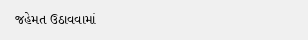જહેમત ઉઠાવવામાં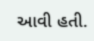આવી હતી.